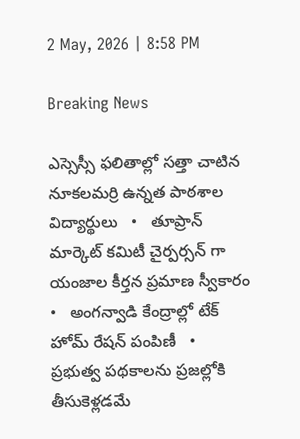2 May, 2026 | 8:58 PM

Breaking News

ఎస్సెస్సీ ఫలితాల్లో సత్తా చాటిన నూకలమర్రి ఉన్నత పాఠశాల విద్యార్థులు   •   తూప్రాన్ మార్కెట్ కమిటీ చైర్పర్సన్ గా యంజాల కీర్తన ప్రమాణ స్వీకారం   •   అంగన్వాడి కేంద్రాల్లో టేక్ హోమ్ రేషన్ పంపిణీ   •   ప్రభుత్వ పథకాలను ప్రజల్లోకి తీసుకెళ్లడమే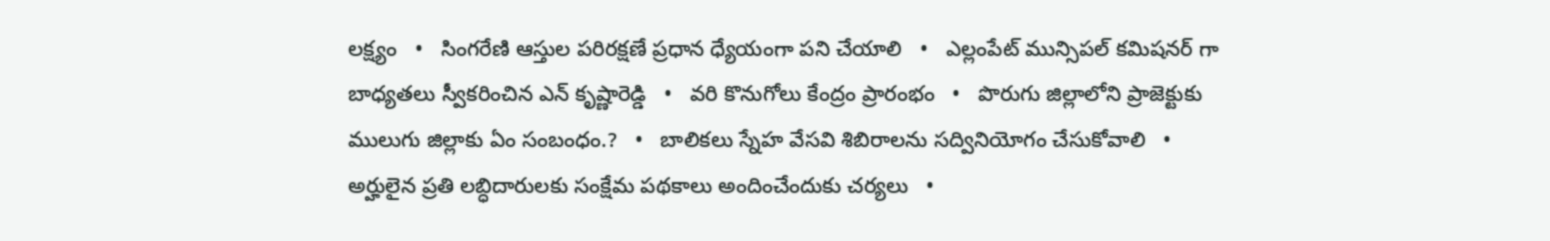లక్ష్యం   •   సింగరేణి ఆస్తుల పరిరక్షణే ప్రధాన ధ్యేయంగా పని చేయాలి   •   ఎల్లంపేట్ మున్సిపల్ కమిషనర్ గా బాధ్యతలు స్వీకరించిన ఎన్ కృష్ణారెడ్డి   •   వరి కొనుగోలు కేంద్రం ప్రారంభం   •   పొరుగు జిల్లాలోని ప్రాజెక్టుకు ములుగు జిల్లాకు ఏం సంబంధం.?   •   బాలికలు స్నేహ వేసవి శిబిరాలను సద్వినియోగం చేసుకోవాలి   •   అర్హులైన ప్రతి లబ్ధిదారులకు సంక్షేమ పథకాలు అందించేందుకు చర్యలు   •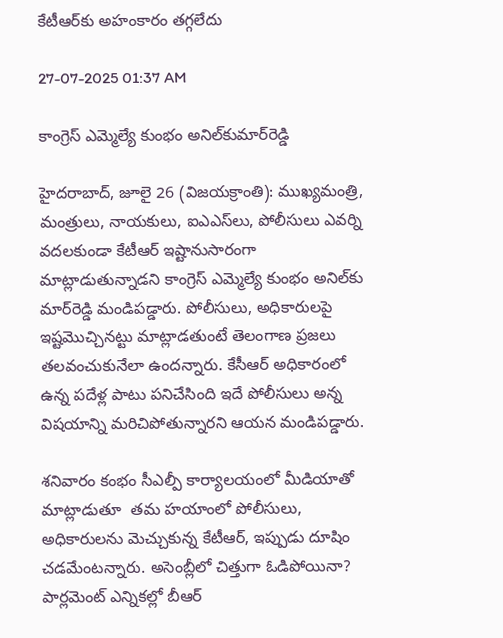కేటీఆర్‌కు అహంకారం తగ్గలేదు

27-07-2025 01:37 AM

కాంగ్రెస్ ఎమ్మెల్యే కుంభం అనిల్‌కుమార్‌రెడ్డి

హైదరాబాద్, జూలై 26 (విజయక్రాంతి): ముఖ్యమంత్రి, మంత్రులు, నాయకులు, ఐఎఎస్‌లు, పోలీసులు ఎవర్ని వదలకుండా కేటీఆర్ ఇష్టానుసారంగా మాట్లాడుతున్నాడని కాంగ్రెస్ ఎమ్మెల్యే కుంభం అనిల్‌కు మార్‌రెడ్డి మండిపడ్డారు. పోలీసులు, అధికారులపై ఇష్టమొచ్చినట్టు మాట్లాడతుంటే తెలంగాణ ప్రజలు తలవంచుకునేలా ఉందన్నారు. కేసీఆర్ అధికారంలో ఉన్న పదేళ్ల పాటు పనిచేసింది ఇదే పోలీసులు అన్న విషయాన్ని మరిచిపోతున్నారని ఆయన మండిపడ్డారు.

శనివారం కంభం సీఎల్పీ కార్యాలయంలో మీడియాతో మాట్లాడుతూ  తమ హయాంలో పోలీసులు, అధికారులను మెచ్చుకున్న కేటీఆర్, ఇప్పుడు దూషిం చడమేంటన్నారు. అసెంబ్లీలో చిత్తుగా ఓడిపోయినా? పార్లమెంట్ ఎన్నికల్లో బీఆర్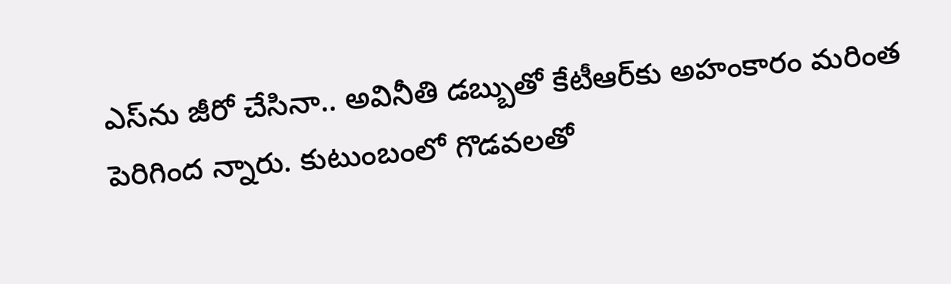ఎస్‌ను జీరో చేసినా.. అవినీతి డబ్బుతో కేటీఆర్‌కు అహంకారం మరింత పెరిగింద న్నారు. కుటుంబంలో గొడవలతో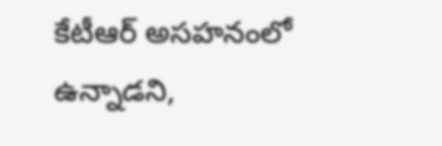కేటీఆర్ అసహనంలో ఉన్నాడని,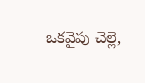ఒకవైపు చెల్లె,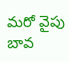మరో వైపు బావ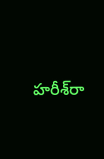హరీశ్‌రా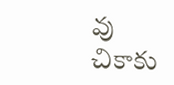వు చికాకు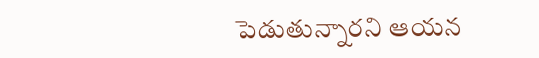పెడుతున్నారని ఆయన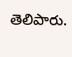తెలిపారు.